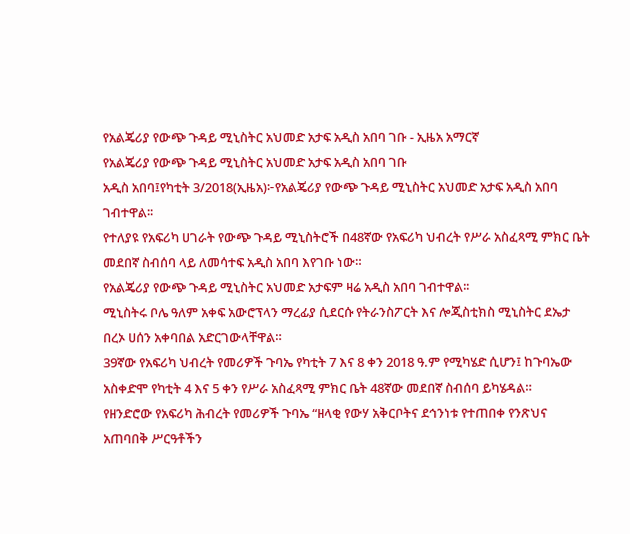የአልጄሪያ የውጭ ጉዳይ ሚኒስትር አህመድ አታፍ አዲስ አበባ ገቡ - ኢዜአ አማርኛ
የአልጄሪያ የውጭ ጉዳይ ሚኒስትር አህመድ አታፍ አዲስ አበባ ገቡ
አዲስ አበባ፤የካቲት 3/2018(ኢዜአ)፦የአልጄሪያ የውጭ ጉዳይ ሚኒስትር አህመድ አታፍ አዲስ አበባ ገብተዋል፡፡
የተለያዩ የአፍሪካ ሀገራት የውጭ ጉዳይ ሚኒስትሮች በ48ኛው የአፍሪካ ህብረት የሥራ አስፈጻሚ ምክር ቤት መደበኛ ስብሰባ ላይ ለመሳተፍ አዲስ አበባ እየገቡ ነው።
የአልጄሪያ የውጭ ጉዳይ ሚኒስትር አህመድ አታፍም ዛሬ አዲስ አበባ ገብተዋል፡፡
ሚኒስትሩ ቦሌ ዓለም አቀፍ አውሮፕላን ማረፊያ ሲደርሱ የትራንስፖርት እና ሎጂስቲክስ ሚኒስትር ደኤታ በረኦ ሀሰን አቀባበል አድርገውላቸዋል።
39ኛው የአፍሪካ ህብረት የመሪዎች ጉባኤ የካቲት 7 እና 8 ቀን 2018 ዓ.ም የሚካሄድ ሲሆን፤ ከጉባኤው አስቀድሞ የካቲት 4 እና 5 ቀን የሥራ አስፈጻሚ ምክር ቤት 48ኛው መደበኛ ስብሰባ ይካሄዳል።
የዘንድሮው የአፍሪካ ሕብረት የመሪዎች ጉባኤ “ዘላቂ የውሃ አቅርቦትና ደኅንነቱ የተጠበቀ የንጽህና አጠባበቅ ሥርዓቶችን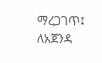ማረጋገጥ፤ ለአጀንዳ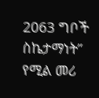2063 ግቦች ስኬታማነት” የሚል መሪ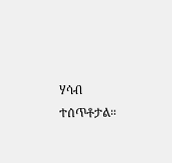ሃሳብ ተሰጥቶታል።